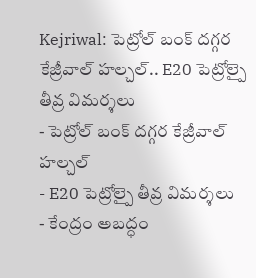Kejriwal: పెట్రోల్ బంక్ దగ్గర కేజ్రీవాల్ హల్చల్.. E20 పెట్రోల్పై తీవ్ర విమర్శలు
- పెట్రోల్ బంక్ దగ్గర కేజ్రీవాల్ హల్చల్
- E20 పెట్రోల్పై తీవ్ర విమర్శలు
- కేంద్రం అబద్ధం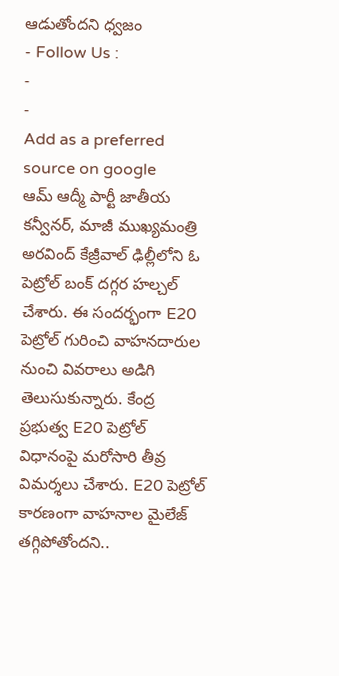ఆడుతోందని ధ్వజం
- Follow Us :
-
-
Add as a preferred
source on google
ఆమ్ ఆద్మీ పార్టీ జాతీయ కన్వీనర్, మాజీ ముఖ్యమంత్రి అరవింద్ కేజ్రీవాల్ ఢిల్లీలోని ఓ పెట్రోల్ బంక్ దగ్గర హల్చల్ చేశారు. ఈ సందర్భంగా E20 పెట్రోల్ గురించి వాహనదారుల నుంచి వివరాలు అడిగి తెలుసుకున్నారు. కేంద్ర ప్రభుత్వ E20 పెట్రోల్ విధానంపై మరోసారి తీవ్ర విమర్శలు చేశారు. E20 పెట్రోల్ కారణంగా వాహనాల మైలేజ్ తగ్గిపోతోందని..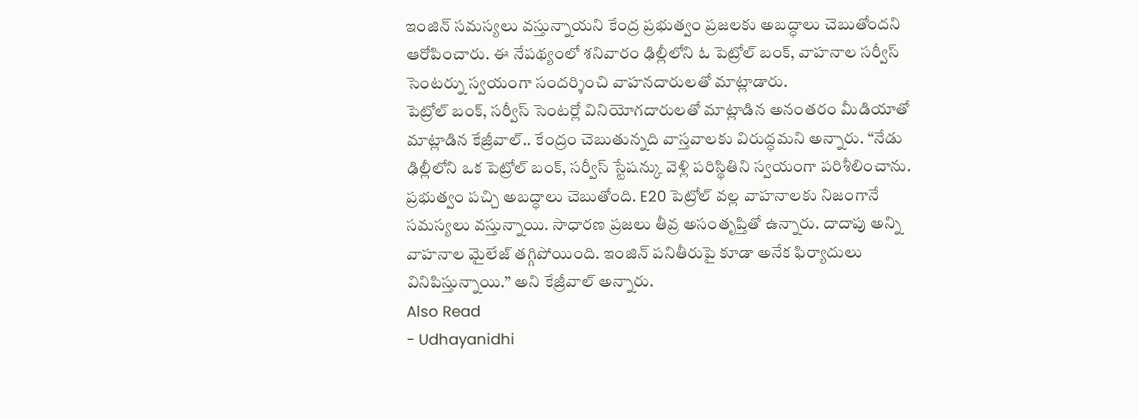ఇంజిన్ సమస్యలు వస్తున్నాయని కేంద్ర ప్రభుత్వం ప్రజలకు అబద్ధాలు చెబుతోందని ఆరోపించారు. ఈ నేపథ్యంలో శనివారం ఢిల్లీలోని ఓ పెట్రోల్ బంక్, వాహనాల సర్వీస్ సెంటర్ను స్వయంగా సందర్శించి వాహనదారులతో మాట్లాడారు.
పెట్రోల్ బంక్, సర్వీస్ సెంటర్లో వినియోగదారులతో మాట్లాడిన అనంతరం మీడియాతో మాట్లాడిన కేజ్రీవాల్.. కేంద్రం చెబుతున్నది వాస్తవాలకు విరుద్ధమని అన్నారు. ‘‘నేడు ఢిల్లీలోని ఒక పెట్రోల్ బంక్, సర్వీస్ స్టేషన్కు వెళ్లి పరిస్థితిని స్వయంగా పరిశీలించాను. ప్రభుత్వం పచ్చి అబద్ధాలు చెబుతోంది. E20 పెట్రోల్ వల్ల వాహనాలకు నిజంగానే సమస్యలు వస్తున్నాయి. సాధారణ ప్రజలు తీవ్ర అసంతృప్తితో ఉన్నారు. దాదాపు అన్ని వాహనాల మైలేజ్ తగ్గిపోయింది. ఇంజిన్ పనితీరుపై కూడా అనేక ఫిర్యాదులు వినిపిస్తున్నాయి.’’ అని కేజ్రీవాల్ అన్నారు.
Also Read
- Udhayanidhi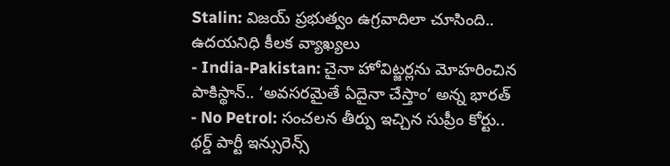Stalin: విజయ్ ప్రభుత్వం ఉగ్రవాదిలా చూసింది.. ఉదయనిధి కీలక వ్యాఖ్యలు
- India-Pakistan: చైనా హోవిట్జర్లను మోహరించిన పాకిస్థాన్.. ‘అవసరమైతే ఏదైనా చేస్తాం’ అన్న భారత్
- No Petrol: సంచలన తీర్పు ఇచ్చిన సుప్రీం కోర్టు.. థర్డ్ పార్టీ ఇన్సురెన్స్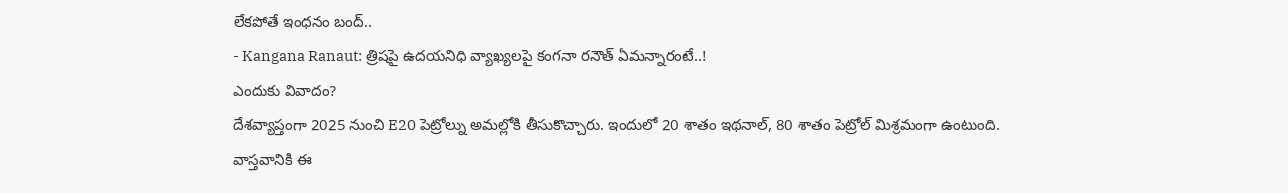లేకపోతే ఇంధనం బంద్..
- Kangana Ranaut: త్రిషపై ఉదయనిధి వ్యాఖ్యలపై కంగనా రనౌత్ ఏమన్నారంటే..!
ఎందుకు వివాదం?
దేశవ్యాప్తంగా 2025 నుంచి E20 పెట్రోల్ను అమల్లోకి తీసుకొచ్చారు. ఇందులో 20 శాతం ఇథనాల్, 80 శాతం పెట్రోల్ మిశ్రమంగా ఉంటుంది. వాస్తవానికి ఈ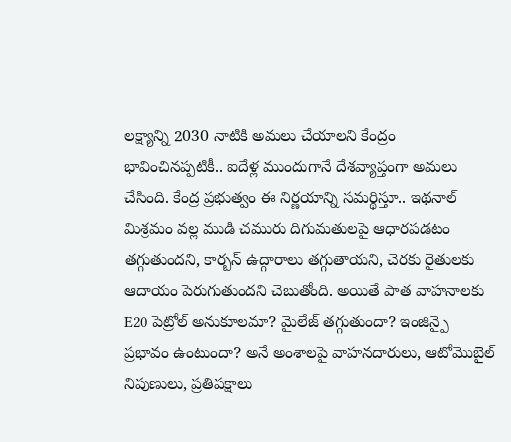లక్ష్యాన్ని 2030 నాటికి అమలు చేయాలని కేంద్రం భావించినప్పటికీ.. ఐదేళ్ల ముందుగానే దేశవ్యాప్తంగా అమలు చేసింది. కేంద్ర ప్రభుత్వం ఈ నిర్ణయాన్ని సమర్థిస్తూ.. ఇథనాల్ మిశ్రమం వల్ల ముడి చమురు దిగుమతులపై ఆధారపడటం తగ్గుతుందని, కార్బన్ ఉద్గారాలు తగ్గుతాయని, చెరకు రైతులకు ఆదాయం పెరుగుతుందని చెబుతోంది. అయితే పాత వాహనాలకు E20 పెట్రోల్ అనుకూలమా? మైలేజ్ తగ్గుతుందా? ఇంజిన్పై ప్రభావం ఉంటుందా? అనే అంశాలపై వాహనదారులు, ఆటోమొబైల్ నిపుణులు, ప్రతిపక్షాలు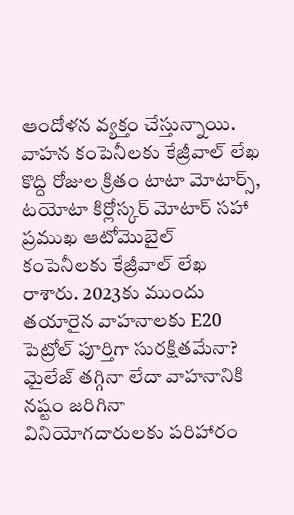ఆందోళన వ్యక్తం చేస్తున్నాయి.
వాహన కంపెనీలకు కేజ్రీవాల్ లేఖ
కొద్ది రోజుల క్రితం టాటా మోటార్స్, టయోటా కిర్లోస్కర్ మోటార్ సహా ప్రముఖ ఆటోమొబైల్ కంపెనీలకు కేజ్రీవాల్ లేఖ రాశారు. 2023కు ముందు తయారైన వాహనాలకు E20 పెట్రోల్ పూర్తిగా సురక్షితమేనా? మైలేజ్ తగ్గినా లేదా వాహనానికి నష్టం జరిగినా వినియోగదారులకు పరిహారం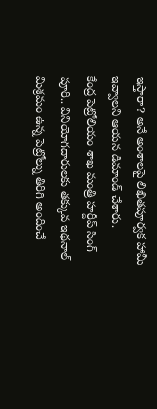ఇస్తారా? అనే అంశాలపై లిఖితపూర్వక హామీ ఇవ్వాలని ఆయన డిమాండ్ చేశారు.
కేంద్ర పెట్రోలియం శాఖ మంత్రి హర్దీప్ సింగ్ పూరి.. వినియోగదారులకు తక్కువ ఇథనాల్ మిశ్రమం ఉన్న పెట్రోల్ను తిరిగి అందించే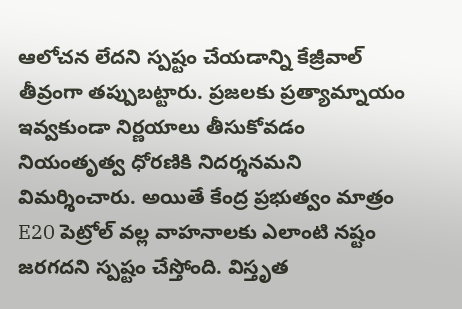ఆలోచన లేదని స్పష్టం చేయడాన్ని కేజ్రీవాల్ తీవ్రంగా తప్పుబట్టారు. ప్రజలకు ప్రత్యామ్నాయం ఇవ్వకుండా నిర్ణయాలు తీసుకోవడం నియంతృత్వ ధోరణికి నిదర్శనమని విమర్శించారు. అయితే కేంద్ర ప్రభుత్వం మాత్రం E20 పెట్రోల్ వల్ల వాహనాలకు ఎలాంటి నష్టం జరగదని స్పష్టం చేస్తోంది. విస్తృత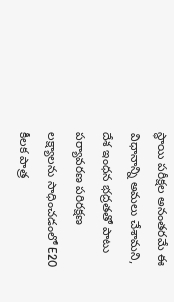స్థాయి పరీక్షల అనంతరమే ఈ విధానాన్ని అమలు చేశామని, దేశ ఇంధన భద్రతతో పాటు పర్యావరణ పరిరక్షణ లక్ష్యాలను సాధించడంలో E20 కీలక పాత్ర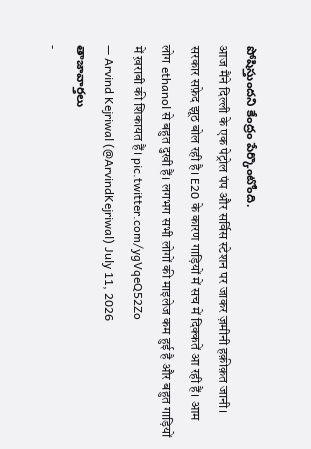పోషిస్తుందని కేంద్రం పేర్కొంటోంది.
आज मैंने दिल्ली के एक पेट्रोल पंप और सर्विस स्टेशन पर जाकर ज़मीनी हक़ीक़त जानी। सरकार सफ़ेद झूठ बोल रही है। E20 के कारण गाड़ियों में सच में दिक्कतें आ रही हैं। आम लोग ethanol से बहुत दुखी हैं। लगभग सभी लोगों की माइलेज कम हुई है और बहुत गाड़ियों में ख़राबी की शिकायत हैं। pic.twitter.com/ygVqeQ52Zo
— Arvind Kejriwal (@ArvindKejriwal) July 11, 2026
తాజావార్తలు
-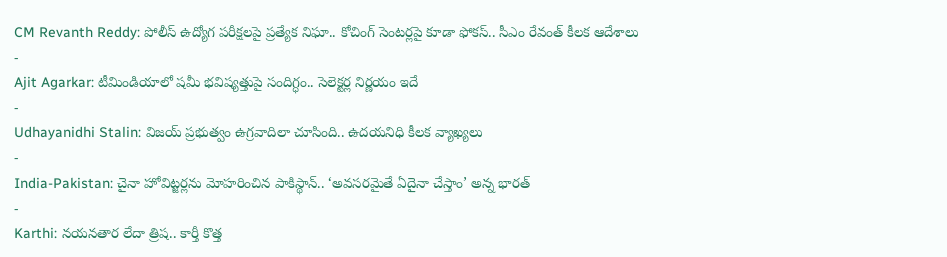CM Revanth Reddy: పోలీస్ ఉద్యోగ పరీక్షలపై ప్రత్యేక నిఘా.. కోచింగ్ సెంటర్లపై కూడా ఫోకస్.. సీఎం రేవంత్ కీలక ఆదేశాలు
-
Ajit Agarkar: టీమిండియాలో షమీ భవిష్యత్తుపై సందిగ్ధం.. సెలెక్టర్ల నిర్ణయం ఇదే
-
Udhayanidhi Stalin: విజయ్ ప్రభుత్వం ఉగ్రవాదిలా చూసింది.. ఉదయనిధి కీలక వ్యాఖ్యలు
-
India-Pakistan: చైనా హోవిట్జర్లను మోహరించిన పాకిస్థాన్.. ‘అవసరమైతే ఏదైనా చేస్తాం’ అన్న భారత్
-
Karthi: నయనతార లేదా త్రిష.. కార్తీ కొత్త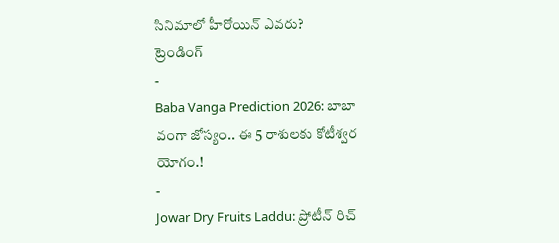సినిమాలో హీరోయిన్ ఎవరు?
ట్రెండింగ్
-
Baba Vanga Prediction 2026: బాబా వంగా జోస్యం.. ఈ 5 రాశులకు కోటీశ్వర యోగం.!
-
Jowar Dry Fruits Laddu: ప్రోటీన్ రిచ్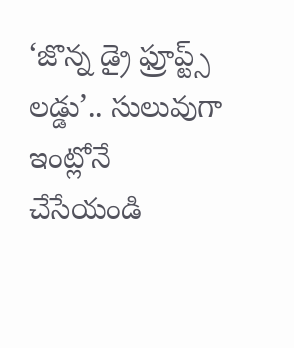‘జొన్న డ్రై ఫ్రూప్ట్స్ లడ్డు’.. సులువుగా ఇంట్లోనే చేసేయండి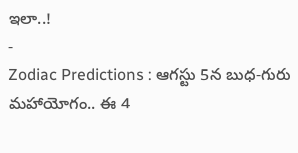ఇలా..!
-
Zodiac Predictions : ఆగస్టు 5న బుధ-గురు మహాయోగం.. ఈ 4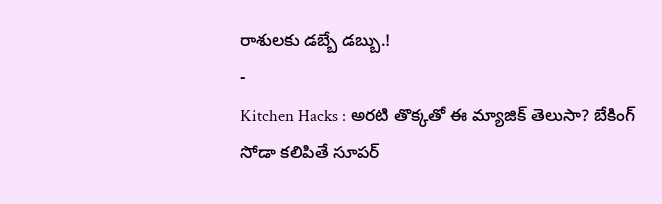రాశులకు డబ్బే డబ్బు.!
-
Kitchen Hacks : అరటి తొక్కతో ఈ మ్యాజిక్ తెలుసా? బేకింగ్ సోడా కలిపితే సూపర్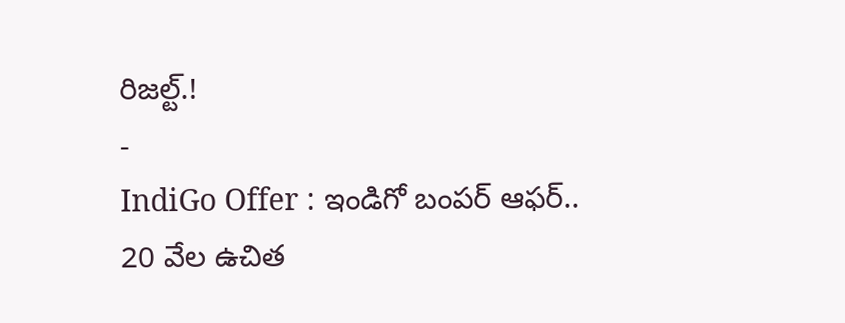రిజల్ట్.!
-
IndiGo Offer : ఇండిగో బంపర్ ఆఫర్.. 20 వేల ఉచిత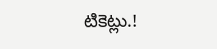టికెట్లు.!